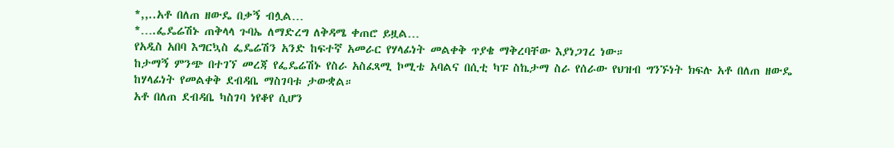*,,..አቶ በለጠ ዘውዴ በቃኝ ብሏል…
*….ፌዴሬሽኑ ጠቅላላ ጉባኤ ለማድረግ ለቅዳሜ ቀጠሮ ይዟል…
የአዲስ አበባ እግርኳስ ፌዴሬሽን አንድ ከፍተኛ አመራር የሃላፊነት መልቀቅ ጥያቄ ማቅረባቸው እያነጋገረ ነው።
ከታማኝ ምንጭ በተገኘ መረጃ የፌዴሬሽኑ የስራ አስፈጻሚ ኮሚቴ አባልና በሲቲ ካፑ ስኬታማ ስራ የሰራው የህዝብ ግንኙነት ክፍሉ አቶ በለጠ ዘውዴ ከሃላፊነት የመልቀቅ ደብዳቤ ማስገባቱ ታውቋል።
አቶ በለጠ ደብዳቤ ካስገባ ነየቆየ ሲሆን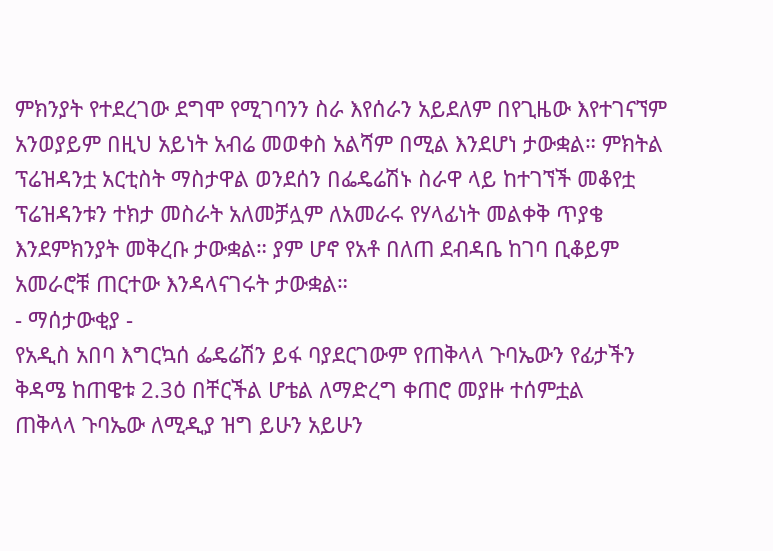ምክንያት የተደረገው ደግሞ የሚገባንን ስራ እየሰራን አይደለም በየጊዜው እየተገናኘም አንወያይም በዚህ አይነት አብሬ መወቀስ አልሻም በሚል እንደሆነ ታውቋል። ምክትል ፕሬዝዳንቷ አርቲስት ማስታዋል ወንደሰን በፌዴሬሽኑ ስራዋ ላይ ከተገኘች መቆየቷ ፕሬዝዳንቱን ተክታ መስራት አለመቻሏም ለአመራሩ የሃላፊነት መልቀቅ ጥያቄ እንደምክንያት መቅረቡ ታውቋል። ያም ሆኖ የአቶ በለጠ ደብዳቤ ከገባ ቢቆይም አመራሮቹ ጠርተው እንዳላናገሩት ታውቋል።
- ማሰታውቂያ -
የአዲስ አበባ እግርኳሰ ፌዴሬሽን ይፋ ባያደርገውም የጠቅላላ ጉባኤውን የፊታችን ቅዳሜ ከጠዌቱ 2.3ዕ በቸርችል ሆቴል ለማድረግ ቀጠሮ መያዙ ተሰምቷል
ጠቅላላ ጉባኤው ለሚዲያ ዝግ ይሁን አይሁን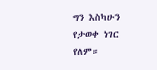ግን እስካሁን የታወቀ ነገር የለም።